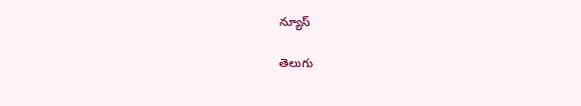న్యూస్

తెలుగు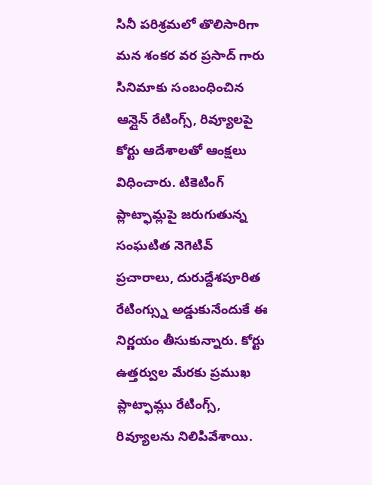సినీ పరిశ్రమలో తొలిసారిగా మన శంకర వర ప్రసాద్ గారు సినిమాకు సంబంధించిన ఆన్లైన్ రేటింగ్స్, రివ్యూలపై కోర్టు ఆదేశాలతో ఆంక్షలు విధించారు. టికెటింగ్ ప్లాట్ఫామ్లపై జరుగుతున్న సంఘటిత నెగెటివ్ ప్రచారాలు, దురుద్దేశపూరిత రేటింగ్స్ను అడ్డుకునేందుకే ఈ నిర్ణయం తీసుకున్నారు. కోర్టు ఉత్తర్వుల మేరకు ప్రముఖ ప్లాట్ఫామ్లు రేటింగ్స్, రివ్యూలను నిలిపివేశాయి.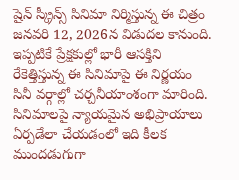షైన్ స్క్రీన్స్ సినిమా నిర్మిస్తున్న ఈ చిత్రం జనవరి 12, 2026న విడుదల కానుంది. ఇప్పటికే ప్రేక్షకుల్లో భారీ ఆసక్తిని రేకెత్తిస్తున్న ఈ సినిమాపై ఈ నిర్ణయం సినీ వర్గాల్లో చర్చనీయాంశంగా మారింది. సినిమాలపై న్యాయమైన అభిప్రాయాలు ఏర్పడేలా చేయడంలో ఇది కీలక ముందడుగుగా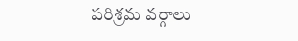పరిశ్రమ వర్గాలు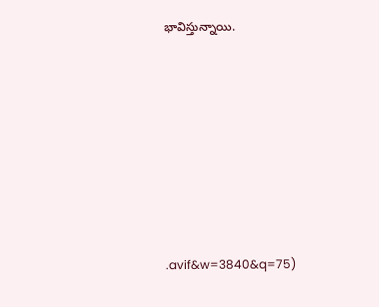భావిస్తున్నాయి.







.avif&w=3840&q=75)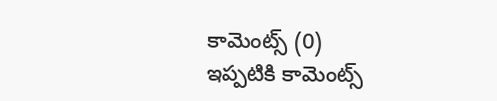కామెంట్స్ (0)
ఇప్పటికి కామెంట్స్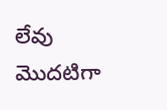లేవు
మొదటిగా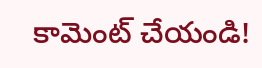కామెంట్ చేయండి!